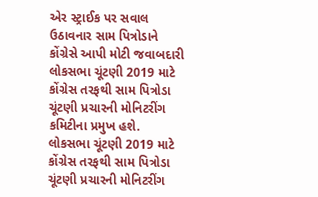એર સ્ટ્રાઈક પર સવાલ ઉઠાવનાર સામ પિત્રોડાને કોંગ્રેસે આપી મોટી જવાબદારી
લોકસભા ચૂંટણી 2019 માટે કોંગ્રેસ તરફથી સામ પિત્રોડા ચૂંટણી પ્રચારની મોનિટરીંગ કમિટીના પ્રમુખ હશે.
લોકસભા ચૂંટણી 2019 માટે કોંગ્રેસ તરફથી સામ પિત્રોડા ચૂંટણી પ્રચારની મોનિટરીંગ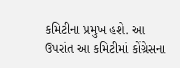કમિટીના પ્રમુખ હશે. આ ઉપરાંત આ કમિટીમાં કોંગ્રેસના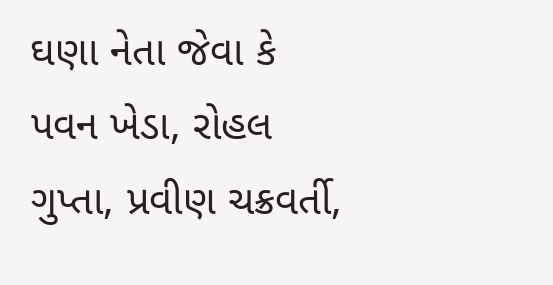ઘણા નેતા જેવા કે પવન ખેડા, રોહલ ગુપ્તા, પ્રવીણ ચક્રવર્તી,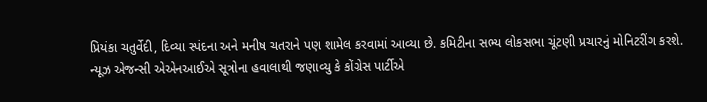પ્રિયંકા ચતુર્વેદી, દિવ્યા સ્પંદના અને મનીષ ચતરાને પણ શામેલ કરવામાં આવ્યા છે. કમિટીના સભ્ય લોકસભા ચૂંટણી પ્રચારનું મોનિટરીંગ કરશે. ન્યૂઝ એજન્સી એએનઆઈએ સૂત્રોના હવાલાથી જણાવ્યુ કે કોંગ્રેસ પાર્ટીએ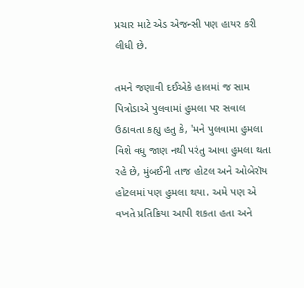પ્રચાર માટે એડ એજન્સી પણ હાયર કરી લીધી છે.

તમને જણાવી દઈએકે હાલમાં જ સામ પિત્રોડાએ પુલવામાં હુમલા પર સવાલ ઉઠાવતા કહ્યુ હતુ કે, 'મને પુલવામા હુમલા વિશે વધુ જાણ નથી પરંતુ આવા હુમલા થતા રહે છે, મુંબઈની તાજ હોટલ અને ઓબેરૉય હોટલમાં પણ હુમલા થયા. અમે પણ એ વખતે પ્રતિક્રિયા આપી શકતા હતા અને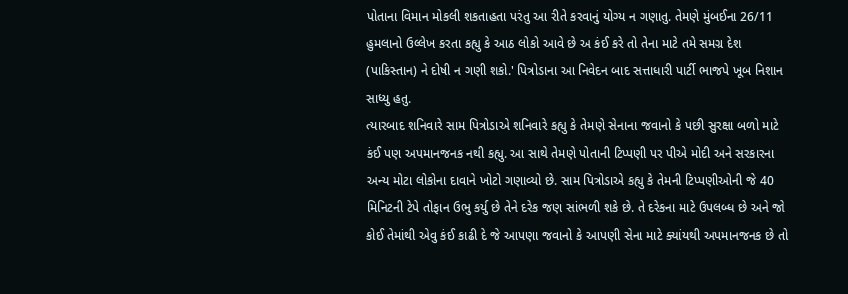પોતાના વિમાન મોકલી શકતાહતા પરંતુ આ રીતે કરવાનું યોગ્ય ન ગણાતુ. તેમણે મુંબઈના 26/11 હુમલાનો ઉલ્લેખ કરતા કહ્યુ કે આઠ લોકો આવે છે અ કંઈ કરે તો તેના માટે તમે સમગ્ર દેશ (પાકિસ્તાન) ને દોષી ન ગણી શકો.' પિત્રોડાના આ નિવેદન બાદ સત્તાધારી પાર્ટી ભાજપે ખૂબ નિશાન સાધ્યુ હતુ.
ત્યારબાદ શનિવારે સામ પિત્રોડાએ શનિવારે કહ્યુ કે તેમણે સેનાના જવાનો કે પછી સુરક્ષા બળો માટે કંઈ પણ અપમાનજનક નથી કહ્યુ. આ સાથે તેમણે પોતાની ટિપ્પણી પર પીએ મોદી અને સરકારના અન્ય મોટા લોકોના દાવાને ખોટો ગણાવ્યો છે. સામ પિત્રોડાએ કહ્યુ કે તેમની ટિપ્પણીઓની જે 40 મિનિટની ટેપે તોફાન ઉભુ કર્યુ છે તેને દરેક જણ સાંભળી શકે છે. તે દરેકના માટે ઉપલબ્ધ છે અને જો કોઈ તેમાંથી એવુ કંઈ કાઢી દે જે આપણા જવાનો કે આપણી સેના માટે ક્યાંયથી અપમાનજનક છે તો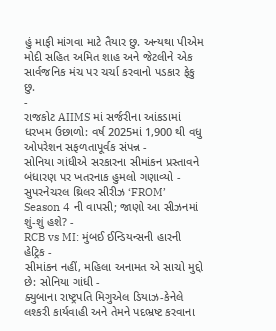હું માફી માંગવા માટે તૈયાર છુ. અન્યથા પીએમ મોદી સહિત અમિત શાહ અને જેટલીને એક સાર્વજનિક મંચ પર ચર્ચા કરવાનો પડકાર ફેકુ છુ.
-
રાજકોટ AIIMS માં સર્જરીના આંકડામાં ધરખમ ઉછાળો: વર્ષ 2025માં 1,900 થી વધુ ઓપરેશન સફળતાપૂર્વક સંપન્ન -
સોનિયા ગાંધીએ સરકારના સીમાંકન પ્રસ્તાવને બંધારણ પર ખતરનાક હુમલો ગણાવ્યો -
સુપરનેચરલ થ્રિલર સીરીઝ ‘FROM’ Season 4 ની વાપસી; જાણો આ સીઝનમાં શું-શું હશે? -
RCB vs MI: મુંબઈ ઈન્ડિયન્સની હારની હેટ્રિક -
સીમાંકન નહીં, મહિલા અનામત એ સાચો મુદ્દો છે: સોનિયા ગાંધી -
ક્યુબાના રાષ્ટ્રપતિ મિગુએલ ડિયાઝ-કેનેલે લશ્કરી કાર્યવાહી અને તેમને પદભ્રષ્ટ કરવાના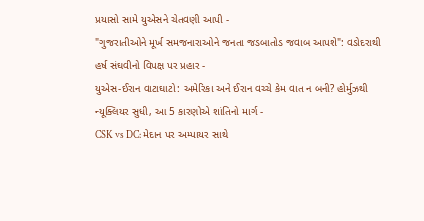પ્રયાસો સામે યુએસને ચેતવણી આપી -
"ગુજરાતીઓને મૂર્ખ સમજનારાઓને જનતા જડબાતોડ જવાબ આપશે": વડોદરાથી હર્ષ સંઘવીનો વિપક્ષ પર પ્રહાર -
યુએસ-ઈરાન વાટાઘાટો: અમેરિકા અને ઈરાન વચ્ચે કેમ વાત ન બની? હોર્મુઝથી ન્યૂક્લિયર સુધી, આ 5 કારણોએ શાંતિનો માર્ગ -
CSK vs DC: મેદાન પર અમ્પાયર સાથે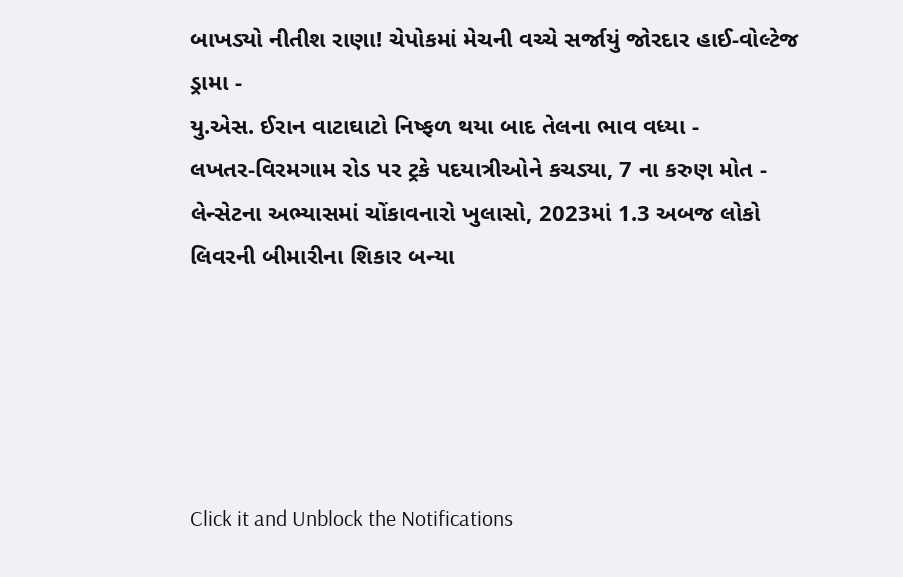બાખડ્યો નીતીશ રાણા! ચેપોકમાં મેચની વચ્ચે સર્જાયું જોરદાર હાઈ-વોલ્ટેજ ડ્રામા -
યુ.એસ. ઈરાન વાટાઘાટો નિષ્ફળ થયા બાદ તેલના ભાવ વધ્યા -
લખતર-વિરમગામ રોડ પર ટ્રકે પદયાત્રીઓને કચડ્યા, 7 ના કરુણ મોત -
લેન્સેટના અભ્યાસમાં ચોંકાવનારો ખુલાસો, 2023માં 1.3 અબજ લોકો લિવરની બીમારીના શિકાર બન્યા





Click it and Unblock the Notifications